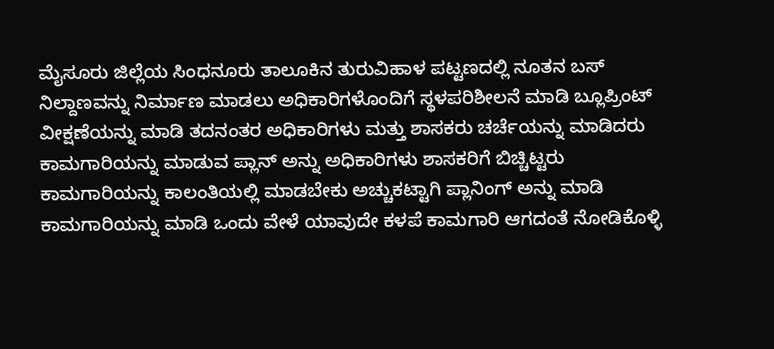ಮೈಸೂರು ಜಿಲ್ಲೆಯ ಸಿಂಧನೂರು ತಾಲೂಕಿನ ತುರುವಿಹಾಳ ಪಟ್ಟಣದಲ್ಲಿ ನೂತನ ಬಸ್ ನಿಲ್ದಾಣವನ್ನು ನಿರ್ಮಾಣ ಮಾಡಲು ಅಧಿಕಾರಿಗಳೊಂದಿಗೆ ಸ್ಥಳಪರಿಶೀಲನೆ ಮಾಡಿ ಬ್ಲೂಪ್ರಿಂಟ್ ವೀಕ್ಷಣೆಯನ್ನು ಮಾಡಿ ತದನಂತರ ಅಧಿಕಾರಿಗಳು ಮತ್ತು ಶಾಸಕರು ಚರ್ಚೆಯನ್ನು ಮಾಡಿದರು ಕಾಮಗಾರಿಯನ್ನು ಮಾಡುವ ಪ್ಲಾನ್ ಅನ್ನು ಅಧಿಕಾರಿಗಳು ಶಾಸಕರಿಗೆ ಬಿಚ್ಚಿಟ್ಟರು ಕಾಮಗಾರಿಯನ್ನು ಕಾಲಂತಿಯಲ್ಲಿ ಮಾಡಬೇಕು ಅಚ್ಚುಕಟ್ಟಾಗಿ ಪ್ಲಾನಿಂಗ್ ಅನ್ನು ಮಾಡಿ ಕಾಮಗಾರಿಯನ್ನು ಮಾಡಿ ಒಂದು ವೇಳೆ ಯಾವುದೇ ಕಳಪೆ ಕಾಮಗಾರಿ ಆಗದಂತೆ ನೋಡಿಕೊಳ್ಳಿ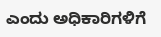ಎಂದು ಅಧಿಕಾರಿಗಳಿಗೆ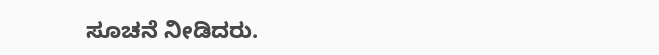ಸೂಚನೆ ನೀಡಿದರು.